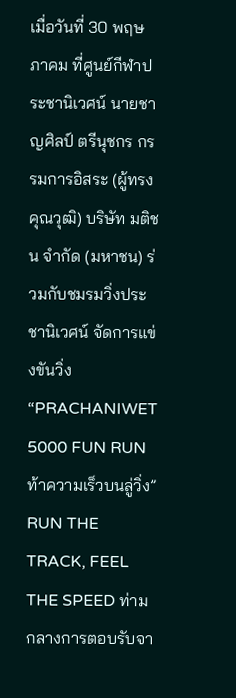เมื่อวันที่ 30 พฤษภาคม ที่ศูนย์กีฬาประชานิเวศน์ นายชาญศิลป์ ตรีนุชกร กรรมการอิสระ (ผู้ทรงคุณวุฒิ) บริษัท มติชน จำกัด (มหาชน) ร่วมกับชมรมวิ่งประชานิเวศน์ จัดการแข่งขันวิ่ง “PRACHANIWET 5000 FUN RUN ท้าความเร็วบนลู่วิ่ง” RUN THE TRACK, FEEL THE SPEED ท่ามกลางการตอบรับจา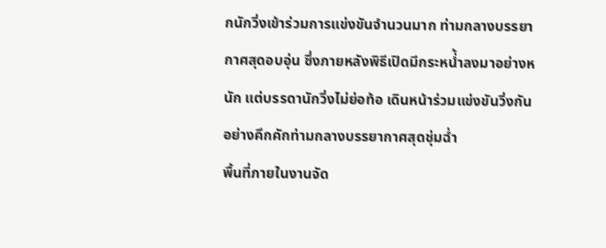กนักวิ่งเข้าร่วมการแข่งขันจำนวนมาก ท่ามกลางบรรยากาศสุดอบอุ่น ซึ่งภายหลังพิธีเปิดมีกระหน่้ำลงมาอย่างหนัก แต่บรรดานักวิ่งไม่ย่อท้อ เดินหน้าร่วมแข่งขันวิ่งกันอย่างคึกคักท่ามกลางบรรยากาศสุดชุ่มฉ่ำ
พื้นที่ภายในงานจัด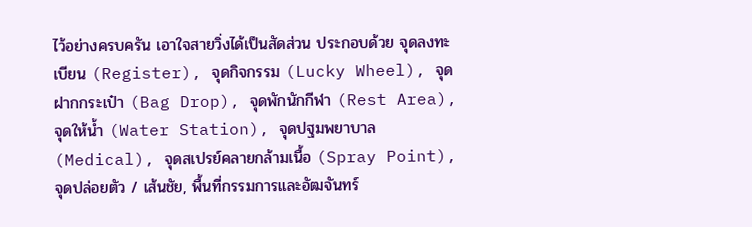ไว้อย่างครบครัน เอาใจสายวิ่งได้เป็นสัดส่วน ประกอบด้วย จุดลงทะเบียน (Register), จุดกิจกรรม (Lucky Wheel), จุดฝากกระเป๋า (Bag Drop), จุดพักนักกีฬา (Rest Area), จุดให้น้ำ (Water Station), จุดปฐมพยาบาล (Medical), จุดสเปรย์คลายกล้ามเนื้อ (Spray Point), จุดปล่อยตัว / เส้นชัย, พื้นที่กรรมการและอัฒจันทร์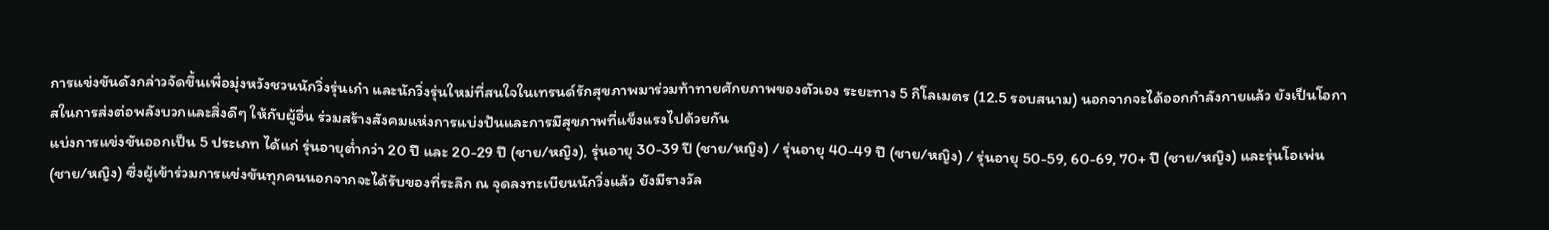การแข่งขันดังกล่าวจัดขึ้นเพื่อมุ่งหวังชวนนักวิ่งรุ่นเก๋า และนักวิ่งรุ่นใหม่ที่สนใจในเทรนด์รักสุขภาพมาร่วมท้าทายศักยภาพของตัวเอง ระยะทาง 5 กิโลเมตร (12.5 รอบสนาม) นอกจากจะได้ออกกำลังกายแล้ว ยังเป็นโอกาสในการส่งต่อพลังบวกและสิ่งดีๆ ให้กับผู้อื่น ร่วมสร้างสังคมแห่งการแบ่งปันและการมีสุขภาพที่แข็งแรงไปด้วยกัน
แบ่งการแข่งขันออกเป็น 5 ประเภท ได้แก่ รุ่นอายุต่ำกว่า 20 ปี และ 20-29 ปี (ชาย/หญิง), รุ่นอายุ 30-39 ปี (ชาย/หญิง) / รุ่นอายุ 40-49 ปี (ชาย/หญิง) / รุ่นอายุ 50-59, 60-69, 70+ ปี (ชาย/หญิง) และรุ่นโอเพ่น (ชาย/หญิง) ซึ่งผู้เข้าร่วมการแข่งขันทุกคนนอกจากจะได้รับของที่ระลึก ณ จุดลงทะเบียนนักวิ่งแล้ว ยังมีรางวัล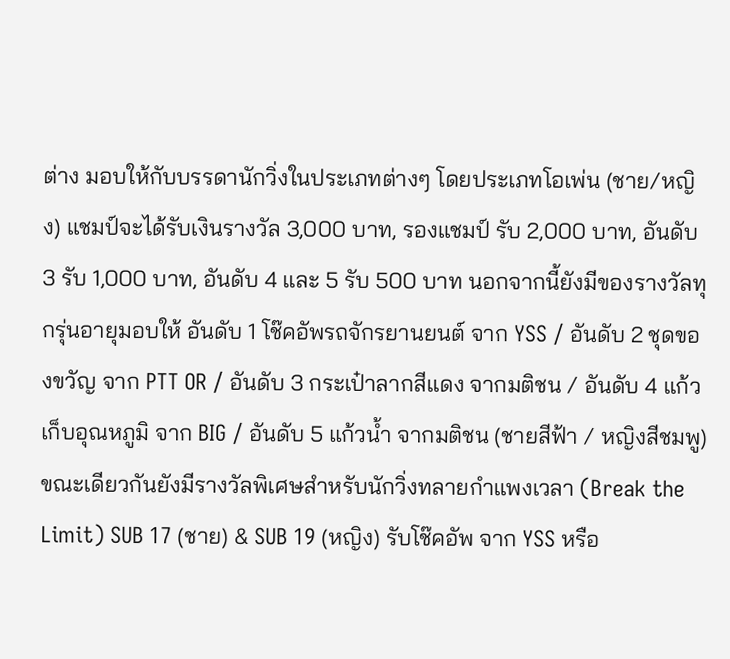ต่าง มอบให้กับบรรดานักวิ่งในประเภทต่างๆ โดยประเภทโอเพ่น (ชาย/หญิง) แชมป์จะได้รับเงินรางวัล 3,000 บาท, รองแชมป์ รับ 2,000 บาท, อันดับ 3 รับ 1,000 บาท, อันดับ 4 และ 5 รับ 500 บาท นอกจากนี้ยังมีของรางวัลทุกรุ่นอายุมอบให้ อันดับ 1 โช๊คอัพรถจักรยานยนต์ จาก YSS / อันดับ 2 ชุดของขวัญ จาก PTT OR / อันดับ 3 กระเป๋าลากสีแดง จากมติชน / อันดับ 4 แก้วเก็บอุณหภูมิ จาก BIG / อันดับ 5 แก้วน้ำ จากมติชน (ชายสีฟ้า / หญิงสีชมพู)
ขณะเดียวกันยังมีรางวัลพิเศษสำหรับนักวิ่งทลายกำแพงเวลา (Break the Limit) SUB 17 (ชาย) & SUB 19 (หญิง) รับโช๊คอัพ จาก YSS หรือ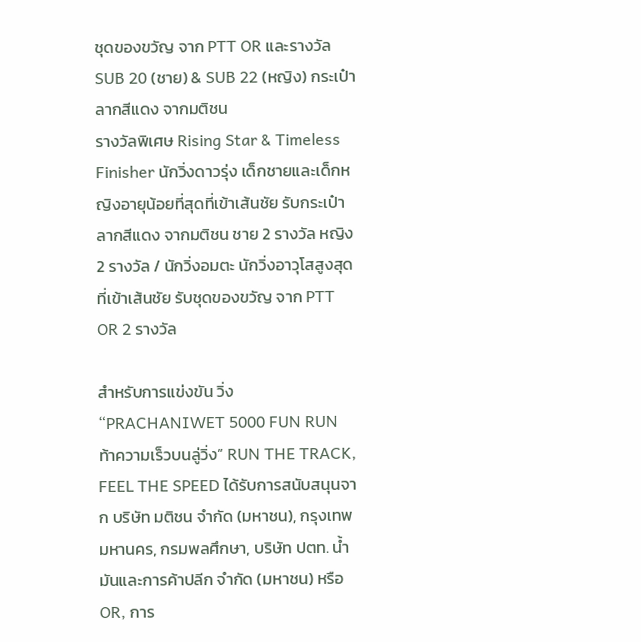ชุดของขวัญ จาก PTT OR และรางวัล SUB 20 (ชาย) & SUB 22 (หญิง) กระเป๋าลากสีแดง จากมติชน
รางวัลพิเศษ Rising Star & Timeless Finisher นักวิ่งดาวรุ่ง เด็กชายและเด็กหญิงอายุน้อยที่สุดที่เข้าเส้นชัย รับกระเป๋าลากสีแดง จากมติชน ชาย 2 รางวัล หญิง 2 รางวัล / นักวิ่งอมตะ นักวิ่งอาวุโสสูงสุดที่เข้าเส้นชัย รับชุดของขวัญ จาก PTT OR 2 รางวัล

สำหรับการแข่งขัน วิ่ง “PRACHANIWET 5000 FUN RUN ท้าความเร็วบนลู่วิ่ง” RUN THE TRACK, FEEL THE SPEED ได้รับการสนับสนุนจาก บริษัท มติชน จำกัด (มหาชน), กรุงเทพมหานคร, กรมพลศึกษา, บริษัท ปตท. น้ำมันและการค้าปลีก จํากัด (มหาชน) หรือ OR, การ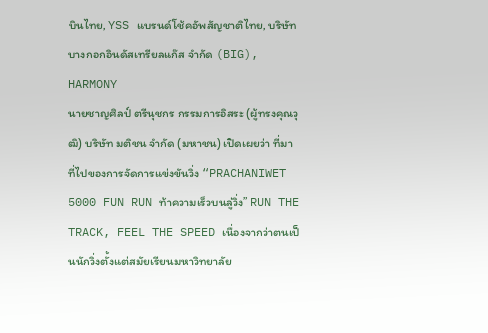บินไทย, YSS แบรนด์โช้คอัพสัญชาติไทย, บริษัท บางกอกอินดัสเทรียลแก๊ส จำกัด (BIG), HARMONY
นายชาญศิลป์ ตรีนุชกร กรรมการอิสระ (ผู้ทรงคุณวุฒิ) บริษัท มติชน จำกัด (มหาชน) เปิดเผยว่า ที่มาที่ไปของการจัดการแข่งขันวิ่ง “PRACHANIWET 5000 FUN RUN ท้าความเร็วบนลู่วิ่ง” RUN THE TRACK, FEEL THE SPEED เนื่องจากว่าตนเป็นนักวิ่งตั้งแต่สมัยเรียนมหาวิทยาลัย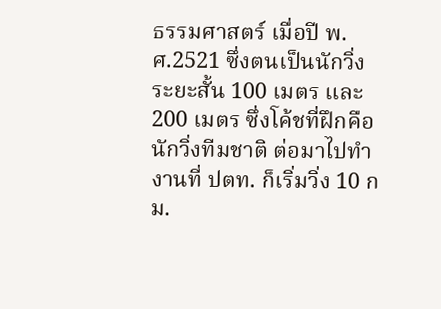ธรรมศาสตร์ เมื่อปี พ.ศ.2521 ซึ่งตนเป็นนักวิ่งระยะสั้น 100 เมตร และ 200 เมตร ซึ่งโค้ชที่ฝึกคือ นักวิ่งทีมชาติ ต่อมาไปทำงานที่ ปตท. ก็เริ่มวิ่ง 10 กม.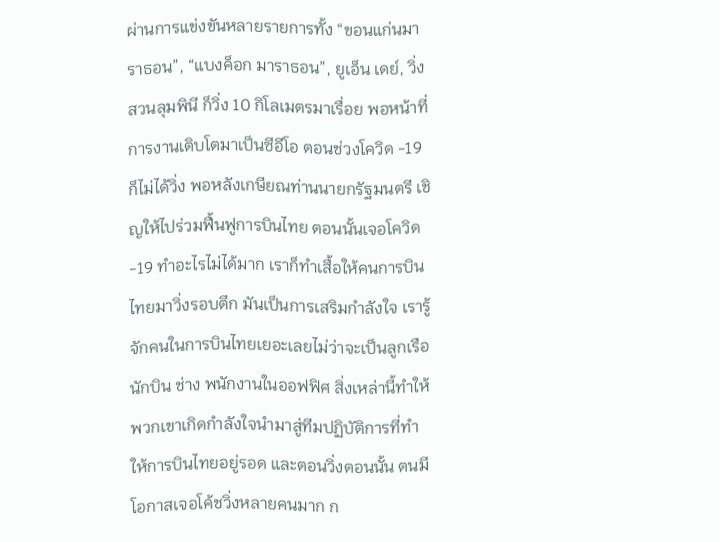ผ่านการแข่งขันหลายรายการทั้ง “ขอนแก่นมาราธอน”, “แบงค็อก มาราธอน”, ยูเอ็น เดย์, วิ่งสวนลุมพินี ก็วิ่ง 10 กิโลเมตรมาเรื่อย พอหน้าที่การงานเติบโตมาเป็นซีอีโอ ตอนช่วงโควิด -19 ก็ไม่ได้วิ่ง พอหลังเกษียณท่านนายกรัฐมนตรี เชิญให้ไปร่วมฟื้นฟูการบินไทย ตอนนั้นเจอโควิด-19 ทำอะไรไม่ได้มาก เราก็ทำเสื้อให้คนการบินไทยมาวิ่งรอบตึก มันเป็นการเสริมกำลังใจ เรารู้จักคนในการบินไทยเยอะเลยไม่ว่าจะเป็นลูกเรือ นักบิน ช่าง พนักงานในออฟฟิศ สิ่งเหล่านี้ทำให้พวกเขาเกิดกำลังใจนำมาสู่ทีมปฏิบัติการที่ทำให้การบินไทยอยู่รอด และตอนวิ่งตอนนั้น ตนมีโอกาสเจอโค้ชวิ่งหลายคนมาก ก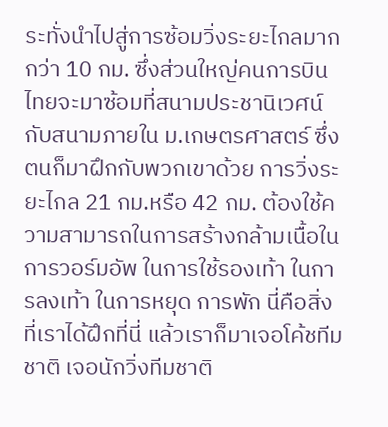ระทั่งนำไปสู่การซ้อมวิ่งระยะไกลมากกว่า 10 กม. ซึ่งส่วนใหญ่คนการบินไทยจะมาซ้อมที่สนามประชานิเวศน์ กับสนามภายใน ม.เกษตรศาสตร์ ซึ่งตนก็มาฝึกกับพวกเขาด้วย การวิ่งระยะไกล 21 กม.หรือ 42 กม. ต้องใช้ความสามารถในการสร้างกล้ามเนื้อในการวอร์มอัพ ในการใช้รองเท้า ในการลงเท้า ในการหยุด การพัก นี่คือสิ่งที่เราได้ฝึกที่นี่ แล้วเราก็มาเจอโค้ชทีมชาติ เจอนักวิ่งทีมชาติ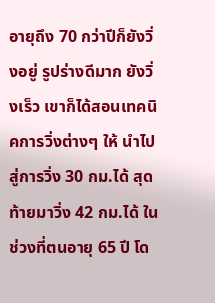อายุถึง 70 กว่าปีก็ยังวิ่งอยู่ รูปร่างดีมาก ยังวิ่งเร็ว เขาก็ได้สอนเทคนิคการวิ่งต่างๆ ให้ นำไปสู่การวิ่ง 30 กม.ได้ สุดท้ายมาวิ่ง 42 กม.ได้ ในช่วงที่ตนอายุ 65 ปี โด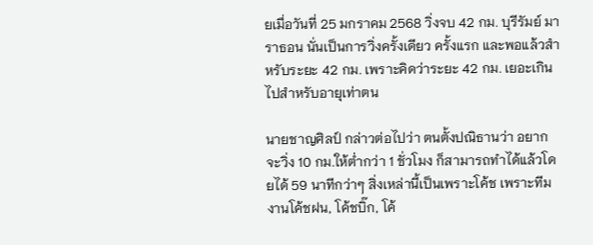ยเมื่อวันที่ 25 มกราคม 2568 วิ่งจบ 42 กม. บุรีรัมย์ มาราธอน นั่นเป็นการวิ่งครั้งเดียว ครั้งแรก และพอแล้วสำหรับระยะ 42 กม. เพราะคิดว่าระยะ 42 กม. เยอะเกินไปสำหรับอายุเท่าตน

นายชาญศิลป์ กล่าวต่อไปว่า ตนตั้งปณิธานว่า อยากจะวิ่ง 10 กม.ให้ต่ำกว่า 1 ชั่วโมง ก็สามารถทำได้แล้วโดยได้ 59 นาทีกว่าๆ สิ่งเหล่านี้เป็นเพราะโค้ช เพราะทีมงานโค้ชฝน, โค้ชบิ๊ก, โค้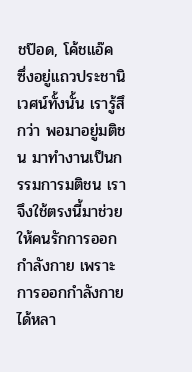ชป๊อด, โค้ชแอ๊ค ซึ่งอยู่แถวประชานิเวศน์ทั้งนั้น เรารู้สึกว่า พอมาอยู่มติชน มาทำงานเป็นกรรมการมติชน เราจึงใช้ตรงนี้มาช่วยให้คนรักการออกกำลังกาย เพราะการออกกำลังกายได้หลา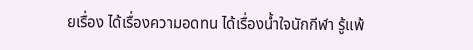ยเรื่อง ได้เรื่องความอดทน ได้เรื่องน้ำใจนักกีฬา รู้แพ้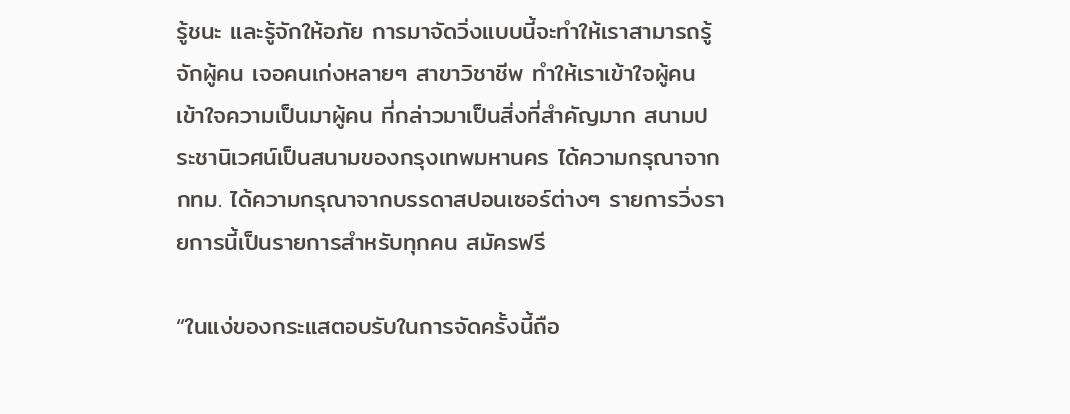รู้ชนะ และรู้จักให้อภัย การมาจัดวิ่งแบบนี้จะทำให้เราสามารถรู้จักผู้คน เจอคนเก่งหลายๆ สาขาวิชาชีพ ทำให้เราเข้าใจผู้คน เข้าใจความเป็นมาผู้คน ที่กล่าวมาเป็นสิ่งที่สำคัญมาก สนามประชานิเวศน์เป็นสนามของกรุงเทพมหานคร ได้ความกรุณาจาก กทม. ได้ความกรุณาจากบรรดาสปอนเซอร์ต่างๆ รายการวิ่งรายการนี้เป็นรายการสำหรับทุกคน สมัครฟรี

“ในแง่ของกระแสตอบรับในการจัดครั้งนี้ถือ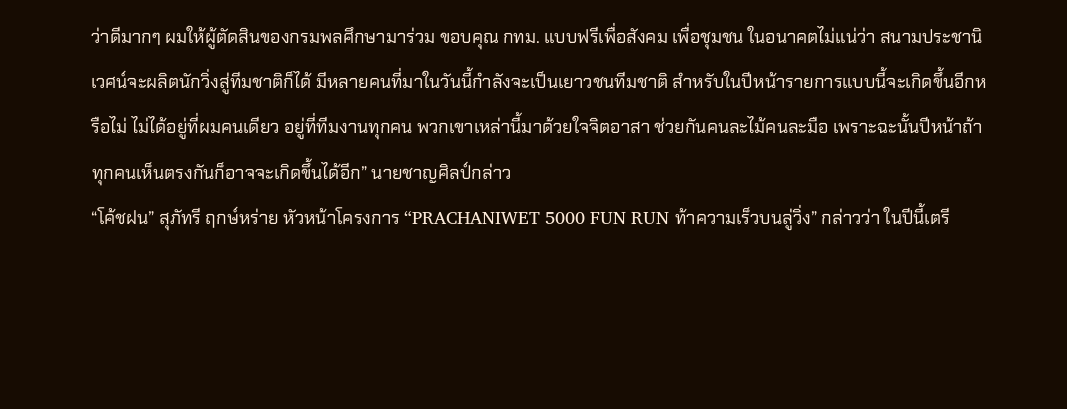ว่าดีมากๆ ผมให้ผู้ตัดสินของกรมพลศึกษามาร่วม ขอบคุณ กทม. แบบฟรีเพื่อสังคม เพื่อชุมชน ในอนาคตไม่แน่ว่า สนามประชานิเวศน์จะผลิตนักวิ่งสู่ทีมชาติก็ได้ มีหลายคนที่มาในวันนี้กำลังจะเป็นเยาวชนทีมชาติ สำหรับในปีหน้ารายการแบบนี้จะเกิดขึ้นอีกหรือไม่ ไม่ได้อยู่ที่ผมคนเดียว อยู่ที่ทีมงานทุกคน พวกเขาเหล่านี้มาด้วยใจจิตอาสา ช่วยกันคนละไม้คนละมือ เพราะฉะนั้นปีหน้าถ้าทุกคนเห็นตรงกันก็อาจจะเกิดขึ้นได้อีก” นายชาญศิลป์กล่าว
“โค้ชฝน” สุภัทรี ฤกษ์หร่าย หัวหน้าโครงการ “PRACHANIWET 5000 FUN RUN ท้าความเร็วบนลู่วิ่ง” กล่าวว่า ในปีนี้เตรี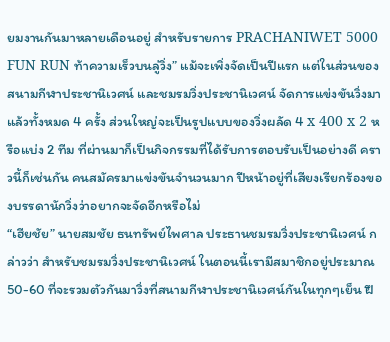ยมงานกันมาหลายเดือนอยู่ สำหรับรายการ PRACHANIWET 5000 FUN RUN ท้าความเร็วบนลู่วิ่ง” แม้จะเพิ่งจัดเป็นปีแรก แต่ในส่วนของสนามกีฬาประชานิเวศน์ และชมรมวิ่งประชานิเวศน์ จัดการแข่งขันวิ่งมาแล้วทั้งหมด 4 ครั้ง ส่วนใหญ่จะเป็นรูปแบบของวิ่งผลัด 4 x 400 x 2 หรือแบ่ง 2 ทีม ที่ผ่านมาก็เป็นกิจกรรมที่ได้รับการตอบรับเป็นอย่างดี คราวนี้ก็เช่นกัน คนสมัครมาแข่งขันจำนวนมาก ปีหน้าอยู่ที่เสียงเรียกร้องของบรรดานักวิ่งว่าอยากจะจัดอีกหรือไม่
“เฮียชัย” นายสมชัย ธนทรัพย์ไพศาล ประธานชมรมวิ่งประชานิเวศน์ กล่าวว่า สำหรับชมรมวิ่งประชานิเวศน์ ในตอนนี้เรามีสมาชิกอยู่ประมาณ 50-60 ที่จะรวมตัวกันมาวิ่งที่สนามกีฬาประชานิเวศน์กันในทุกๆเย็น ฝึ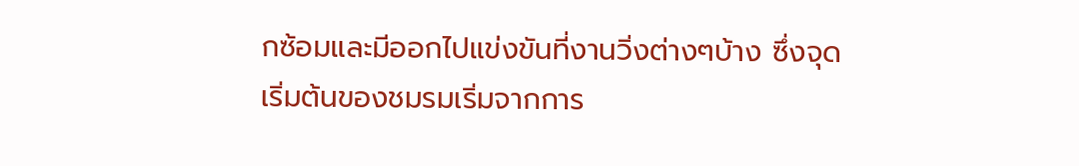กซ้อมและมีออกไปแข่งขันที่งานวิ่งต่างๆบ้าง ซึ่งจุดเริ่มต้นของชมรมเริ่มจากการ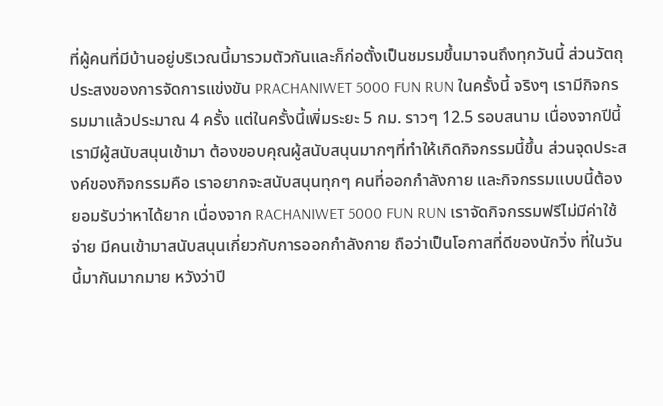ที่ผู้คนที่มีบ้านอยู่บริเวณนี้มารวมตัวกันและก็ก่อตั้งเป็นชมรมขึ้นมาจนถึงทุกวันนี้ ส่วนวัตถุประสงของการจัดการแข่งขัน PRACHANIWET 5000 FUN RUN ในครั้งนี้ จริงๆ เรามีกิจกรรมมาแล้วประมาณ 4 ครั้ง แต่ในครั้งนี้เพิ่มระยะ 5 กม. ราวๆ 12.5 รอบสนาม เนื่องจากปีนี้เรามีผู้สนับสนุนเข้ามา ต้องขอบคุณผู้สนับสนุนมากๆที่ทำให้เกิดกิจกรรมนี้ขึ้น ส่วนจุดประสงค์ของกิจกรรมคือ เราอยากจะสนับสนุนทุกๆ คนที่ออกกำลังกาย และกิจกรรมแบบนี้ต้องยอมรับว่าหาได้ยาก เนื่องจาก RACHANIWET 5000 FUN RUN เราจัดกิจกรรมฟรีไม่มีค่าใช้จ่าย มีคนเข้ามาสนับสนุนเกี่ยวกับการออกกำลังกาย ถือว่าเป็นโอกาสที่ดีของนักวิ่ง ที่ในวันนี้มากันมากมาย หวังว่าปี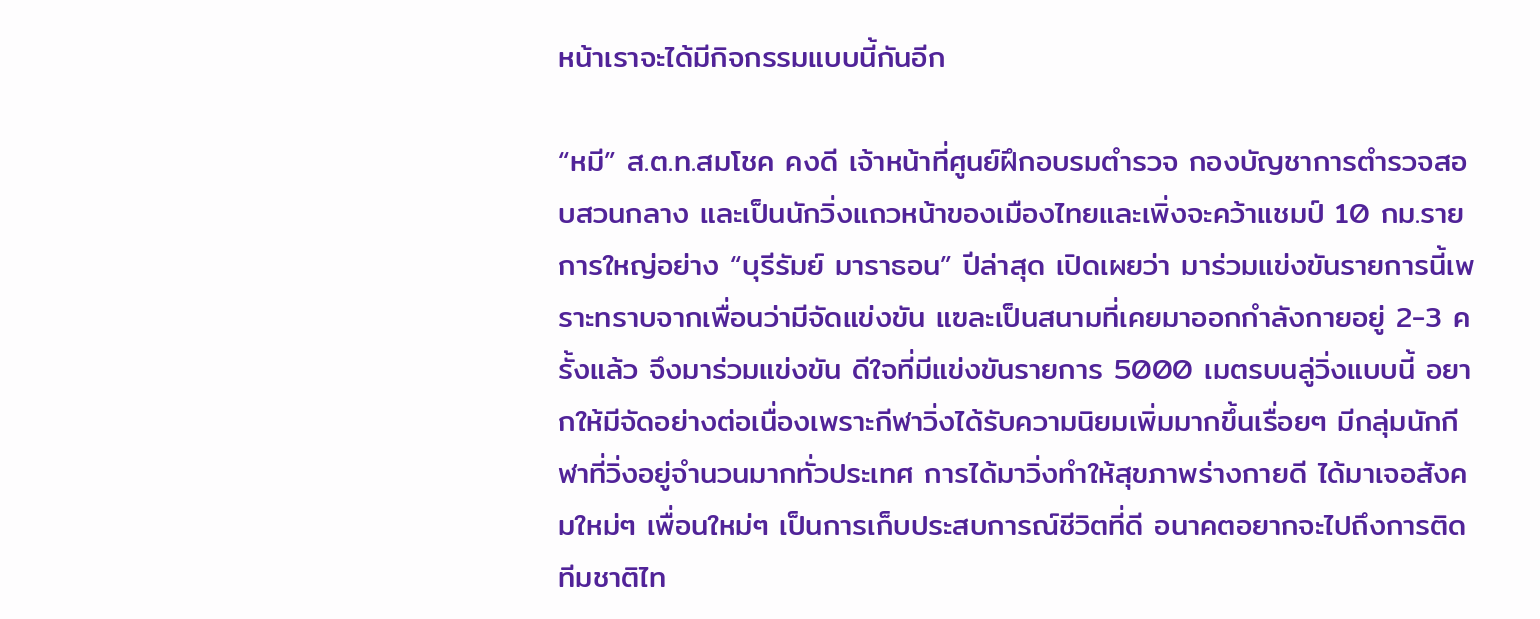หน้าเราจะได้มีกิจกรรมแบบนี้กันอีก

“หมี” ส.ต.ท.สมโชค คงดี เจ้าหน้าที่ศูนย์ฝึกอบรมตำรวจ กองบัญชาการตำรวจสอบสวนกลาง และเป็นนักวิ่งแถวหน้าของเมืองไทยและเพิ่งจะคว้าแชมป์ 10 กม.รายการใหญ่อย่าง “บุรีรัมย์ มาราธอน” ปีล่าสุด เปิดเผยว่า มาร่วมแข่งขันรายการนี้เพราะทราบจากเพื่อนว่ามีจัดแข่งขัน แฃละเป็นสนามที่เคยมาออกกำลังกายอยู่ 2-3 ครั้งแล้ว จึงมาร่วมแข่งขัน ดีใจที่มีแข่งขันรายการ 5000 เมตรบนลู่วิ่งแบบนี้ อยากให้มีจัดอย่างต่อเนื่องเพราะกีฬาวิ่งได้รับความนิยมเพิ่มมากขึ้นเรื่อยๆ มีกลุ่มนักกีฬาที่วิ่งอยู่จำนวนมากทั่วประเทศ การได้มาวิ่งทำให้สุขภาพร่างกายดี ได้มาเจอสังคมใหม่ๆ เพื่อนใหม่ๆ เป็นการเก็บประสบการณ์ชีวิตที่ดี อนาคตอยากจะไปถึงการติดทีมชาติไท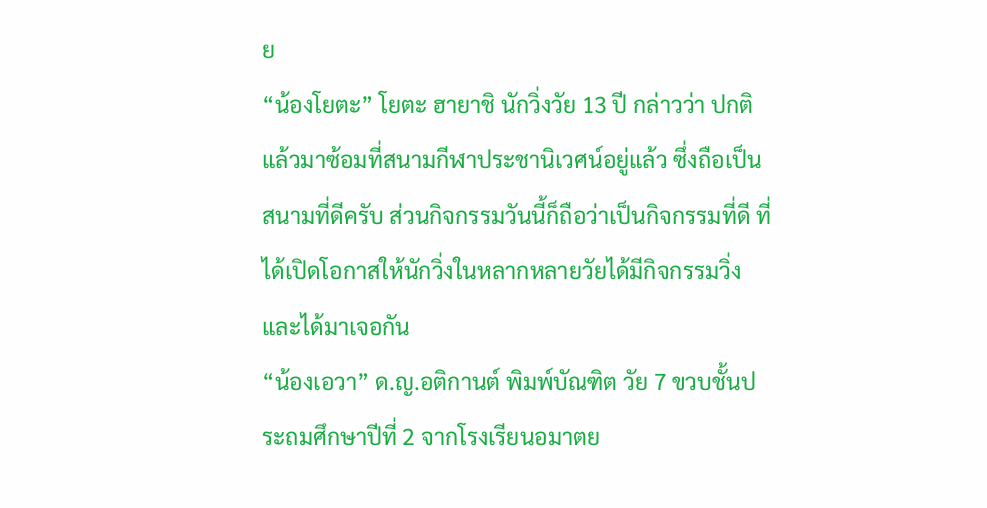ย
“น้องโยตะ” โยตะ ฮายาชิ นักวิ่งวัย 13 ปี กล่าวว่า ปกติแล้วมาซ้อมที่สนามกีฬาประชานิเวศน์อยู่แล้ว ซึ่งถือเป็นสนามที่ดีครับ ส่วนกิจกรรมวันนี้ก็ถือว่าเป็นกิจกรรมที่ดี ที่ได้เปิดโอกาสให้นักวิ่งในหลากหลายวัยได้มีกิจกรรมวิ่ง และได้มาเจอกัน
“น้องเอวา” ด.ญ.อติกานต์ พิมพ์บัณฑิต วัย 7 ขวบชั้นประถมศึกษาปีที่ 2 จากโรงเรียนอมาตย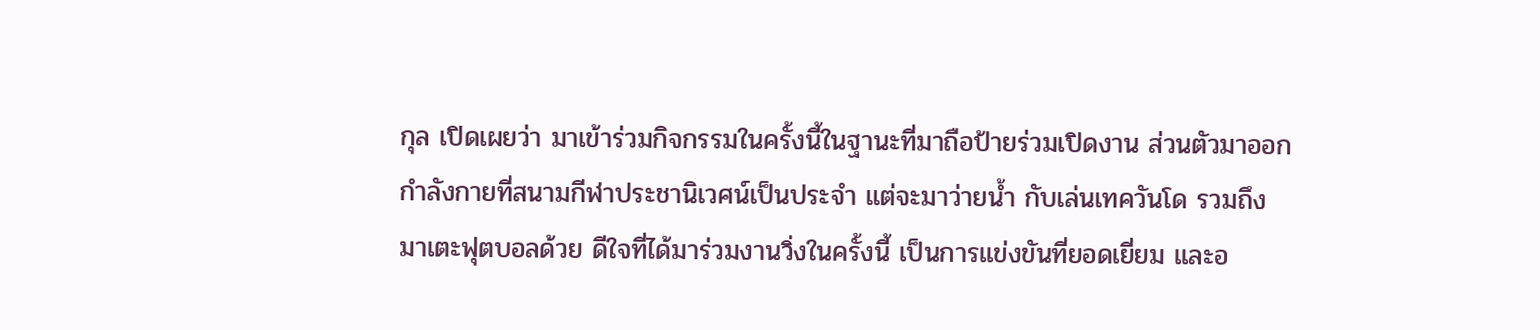กุล เปิดเผยว่า มาเข้าร่วมกิจกรรมในครั้งนี้ในฐานะที่มาถือป้ายร่วมเปิดงาน ส่วนตัวมาออกกำลังกายที่สนามกีฬาประชานิเวศน์เป็นประจำ แต่จะมาว่ายน้ำ กับเล่นเทควันโด รวมถึงมาเตะฟุตบอลด้วย ดีใจที่ได้มาร่วมงานวิ่งในครั้งนี้ เป็นการแข่งขันที่ยอดเยี่ยม และอ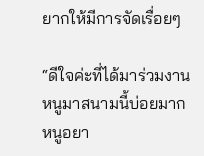ยากให้มีการจัดเรื่อยๆ

“ดีใจค่ะที่ได้มาร่วมงาน หนูมาสนามนี้บ่อยมาก หนูอยา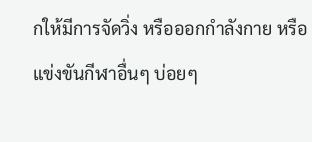กให้มีการจัดวิ่ง หรือออกกำลังกาย หรือแข่งขันกีฬาอื่นๆ บ่อยๆ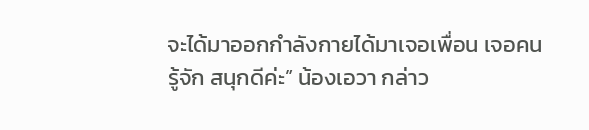จะได้มาออกกำลังกายได้มาเจอเพื่อน เจอคนรู้จัก สนุกดีค่ะ” น้องเอวา กล่าว